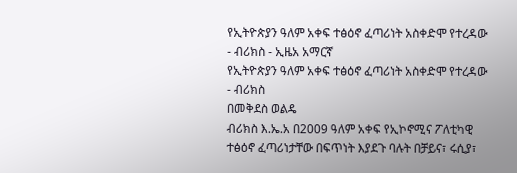የኢትዮጵያን ዓለም አቀፍ ተፅዕኖ ፈጣሪነት አስቀድሞ የተረዳው - ብሪክስ - ኢዜአ አማርኛ
የኢትዮጵያን ዓለም አቀፍ ተፅዕኖ ፈጣሪነት አስቀድሞ የተረዳው - ብሪክስ
በመቅደስ ወልዴ
ብሪክስ እ.ኤ.አ በ2009 ዓለም አቀፍ የኢኮኖሚና ፖለቲካዊ ተፅዕኖ ፈጣሪነታቸው በፍጥነት እያደጉ ባሉት በቻይና፣ ሩሲያ፣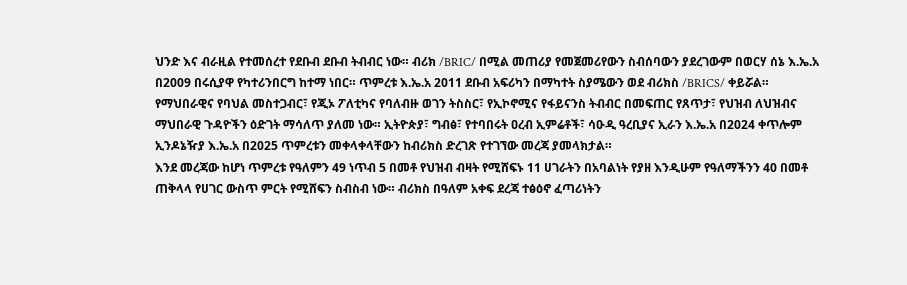ህንድ እና ብራዚል የተመሰረተ የደቡብ ደቡብ ትብብር ነው። ብሪክ /BRIC/ በሚል መጠሪያ የመጀመሪየውን ስብሰባውን ያደረገውም በወርሃ ሰኔ እ.ኤ.አ በ2009 በሩሲያዋ የካተሪንበርግ ከተማ ነበር። ጥምረቱ እ.ኤ.አ 2011 ደቡብ አፍሪካን በማካተት ስያሜውን ወደ ብሪክስ /BRICS/ ቀይሯል።
የማህበራዊና የባህል መስተጋብር፣ የጂኦ ፖለቲካና የባለብዙ ወገን ትስስር፣ የኢኮኖሚና የፋይናንስ ትብብር በመፍጠር የጸጥታ፣ የህዝብ ለህዝብና ማህበራዊ ጉዳዮችን ዕድገት ማሳለጥ ያለመ ነው። ኢትዮጵያ፣ ግብፅ፣ የተባበሩት ዐረብ ኢምሬቶች፣ ሳዑዲ ዓረቢያና ኢራን እ.ኤ.አ በ2024 ቀጥሎም ኢንዶኔዥያ እ.ኤ.አ በ2025 ጥምረቱን መቀላቀላቸውን ከብሪክስ ድረገጽ የተገኘው መረጃ ያመላክታል።
እንደ መረጃው ከሆነ ጥምረቱ የዓለምን 49 ነጥብ 5 በመቶ የህዝብ ብዛት የሚሸፍኑ 11 ሀገራትን በአባልነት የያዘ እንዲሁም የዓለማችንን 40 በመቶ ጠቅላላ የሀገር ውስጥ ምርት የሚሸፍን ስብስብ ነው። ብሪክስ በዓለም አቀፍ ደረጃ ተፅዕኖ ፈጣሪነትን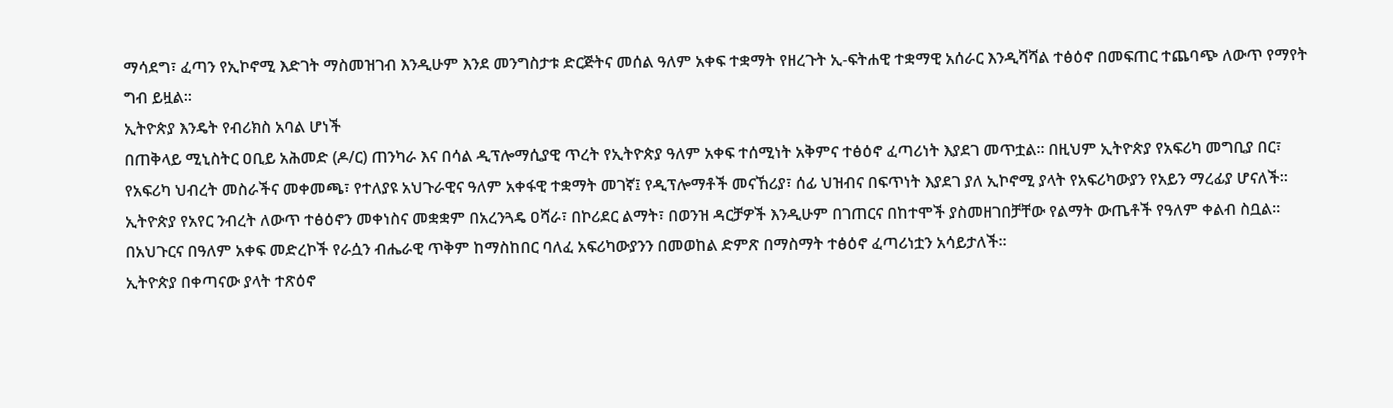ማሳደግ፣ ፈጣን የኢኮኖሚ እድገት ማስመዝገብ እንዲሁም እንደ መንግስታቱ ድርጅትና መሰል ዓለም አቀፍ ተቋማት የዘረጉት ኢ-ፍትሐዊ ተቋማዊ አሰራር እንዲሻሻል ተፅዕኖ በመፍጠር ተጨባጭ ለውጥ የማየት ግብ ይዟል።
ኢትዮጵያ እንዴት የብሪክስ አባል ሆነች
በጠቅላይ ሚኒስትር ዐቢይ አሕመድ (ዶ/ር) ጠንካራ እና በሳል ዲፕሎማሲያዊ ጥረት የኢትዮጵያ ዓለም አቀፍ ተሰሚነት አቅምና ተፅዕኖ ፈጣሪነት እያደገ መጥቷል። በዚህም ኢትዮጵያ የአፍሪካ መግቢያ በር፣ የአፍሪካ ህብረት መስራችና መቀመጫ፣ የተለያዩ አህጉራዊና ዓለም አቀፋዊ ተቋማት መገኛ፤ የዲፕሎማቶች መናኸሪያ፣ ሰፊ ህዝብና በፍጥነት እያደገ ያለ ኢኮኖሚ ያላት የአፍሪካውያን የአይን ማረፊያ ሆናለች።
ኢትዮጵያ የአየር ንብረት ለውጥ ተፅዕኖን መቀነስና መቋቋም በአረንጓዴ ዐሻራ፣ በኮሪደር ልማት፣ በወንዝ ዳርቻዎች እንዲሁም በገጠርና በከተሞች ያስመዘገበቻቸው የልማት ውጤቶች የዓለም ቀልብ ስቧል። በአህጉርና በዓለም አቀፍ መድረኮች የራሷን ብሔራዊ ጥቅም ከማስከበር ባለፈ አፍሪካውያንን በመወከል ድምጽ በማስማት ተፅዕኖ ፈጣሪነቷን አሳይታለች።
ኢትዮጵያ በቀጣናው ያላት ተጽዕኖ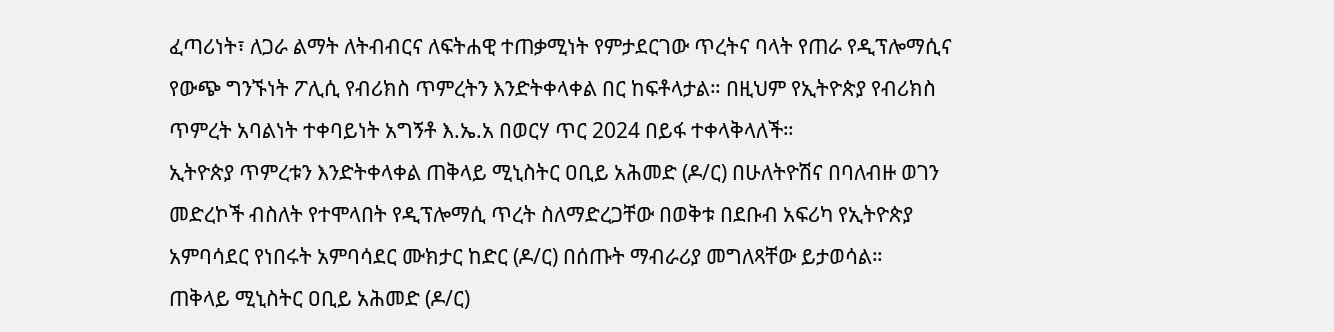ፈጣሪነት፣ ለጋራ ልማት ለትብብርና ለፍትሐዊ ተጠቃሚነት የምታደርገው ጥረትና ባላት የጠራ የዲፕሎማሲና የውጭ ግንኙነት ፖሊሲ የብሪክስ ጥምረትን እንድትቀላቀል በር ከፍቶላታል። በዚህም የኢትዮጵያ የብሪክስ ጥምረት አባልነት ተቀባይነት አግኝቶ እ.ኤ.አ በወርሃ ጥር 2024 በይፋ ተቀላቅላለች።
ኢትዮጵያ ጥምረቱን እንድትቀላቀል ጠቅላይ ሚኒስትር ዐቢይ አሕመድ (ዶ/ር) በሁለትዮሽና በባለብዙ ወገን መድረኮች ብስለት የተሞላበት የዲፕሎማሲ ጥረት ስለማድረጋቸው በወቅቱ በደቡብ አፍሪካ የኢትዮጵያ አምባሳደር የነበሩት አምባሳደር ሙክታር ከድር (ዶ/ር) በሰጡት ማብራሪያ መግለጻቸው ይታወሳል።
ጠቅላይ ሚኒስትር ዐቢይ አሕመድ (ዶ/ር)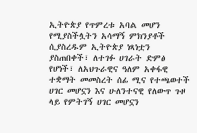ኢትዮጵያ የጥምረቱ አባል መሆን የሚያስችሏትን አሳማኝ ምክንያቶች ሲያስረዱም ኢትዮጵያ ነጻነቷን ያስጠበቀች፣ ለተገፉ ሀገራት ድምፅ የሆነች፣ ለአህጉራዊና ዓለም አቀፋዊ ተቋማት መመስረት ሰፊ ሚና የተጫወተች ሀገር መሆኗን እና ሁለንተናዊ የለውጥ ጉዞ ላይ የምትገኝ ሀገር መሆኗን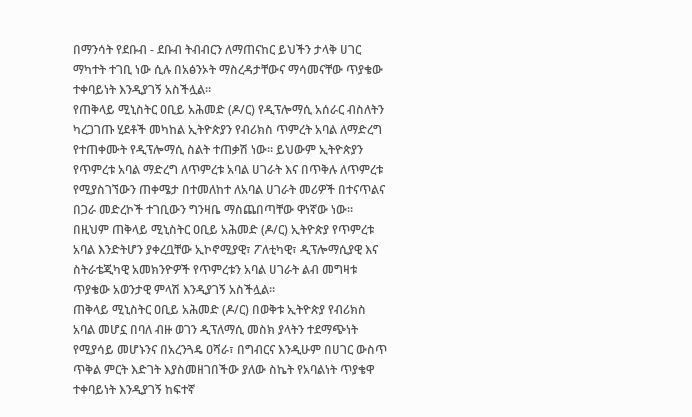በማንሳት የደቡብ - ደቡብ ትብብርን ለማጠናከር ይህችን ታላቅ ሀገር ማካተት ተገቢ ነው ሲሉ በአፅንኦት ማስረዳታቸውና ማሳመናቸው ጥያቄው ተቀባይነት እንዲያገኝ አስችሏል።
የጠቅላይ ሚኒስትር ዐቢይ አሕመድ (ዶ/ር) የዲፕሎማሲ አሰራር ብስለትን ካረጋገጡ ሂደቶች መካከል ኢትዮጵያን የብሪክስ ጥምረት አባል ለማድረግ የተጠቀሙት የዲፕሎማሲ ስልት ተጠቃሽ ነው። ይህውም ኢትዮጵያን የጥምረቱ አባል ማድረግ ለጥምረቱ አባል ሀገራት እና በጥቅሉ ለጥምረቱ የሚያስገኘውን ጠቀሜታ በተመለከተ ለአባል ሀገራት መሪዎች በተናጥልና በጋራ መድረኮች ተገቢውን ግንዛቤ ማስጨበጣቸው ዋነኛው ነው።
በዚህም ጠቅላይ ሚኒስትር ዐቢይ አሕመድ (ዶ/ር) ኢትዮጵያ የጥምረቱ አባል እንድትሆን ያቀረቧቸው ኢኮኖሚያዊ፣ ፖለቲካዊ፣ ዲፕሎማሲያዊ እና ስትራቴጂካዊ አመክንዮዎች የጥምረቱን አባል ሀገራት ልብ መግዛቱ ጥያቄው አወንታዊ ምላሽ እንዲያገኝ አስችሏል።
ጠቅላይ ሚኒስትር ዐቢይ አሕመድ (ዶ/ር) በወቅቱ ኢትዮጵያ የብሪክስ አባል መሆኗ በባለ ብዙ ወገን ዲፕለማሲ መስክ ያላትን ተደማጭነት የሚያሳይ መሆኑንና በአረንጓዴ ዐሻራ፣ በግብርና እንዲሁም በሀገር ውስጥ ጥቅል ምርት እድገት እያስመዘገበችው ያለው ስኬት የአባልነት ጥያቄዋ ተቀባይነት እንዲያገኝ ከፍተኛ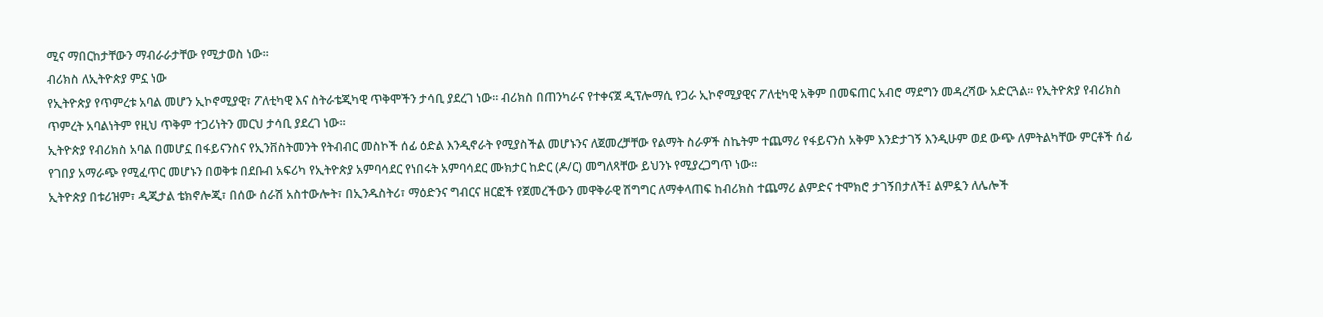ሚና ማበርከታቸውን ማብራራታቸው የሚታወስ ነው፡፡
ብሪክስ ለኢትዮጵያ ምኗ ነው
የኢትዮጵያ የጥምረቱ አባል መሆን ኢኮኖሚያዊ፣ ፖለቲካዊ እና ስትራቴጂካዊ ጥቅሞችን ታሳቢ ያደረገ ነው። ብሪክስ በጠንካራና የተቀናጀ ዲፕሎማሲ የጋራ ኢኮኖሚያዊና ፖለቲካዊ አቅም በመፍጠር አብሮ ማደግን መዳረሻው አድርጓል። የኢትዮጵያ የብሪክስ ጥምረት አባልነትም የዚህ ጥቅም ተጋሪነትን መርህ ታሳቢ ያደረገ ነው።
ኢትዮጵያ የብሪክስ አባል በመሆኗ በፋይናንስና የኢንቨስትመንት የትብብር መስኮች ሰፊ ዕድል እንዲኖራት የሚያስችል መሆኑንና ለጀመረቻቸው የልማት ስራዎች ስኬትም ተጨማሪ የፋይናንስ አቅም እንድታገኝ እንዲሁም ወደ ውጭ ለምትልካቸው ምርቶች ሰፊ የገበያ አማራጭ የሚፈጥር መሆኑን በወቅቱ በደቡብ አፍሪካ የኢትዮጵያ አምባሳደር የነበሩት አምባሳደር ሙክታር ከድር (ዶ/ር) መግለጻቸው ይህንኑ የሚያረጋግጥ ነው።
ኢትዮጵያ በቱሪዝም፣ ዲጂታል ቴክኖሎጂ፣ በሰው ሰራሽ አስተውሎት፣ በኢንዱስትሪ፣ ማዕድንና ግብርና ዘርፎች የጀመረችውን መዋቅራዊ ሽግግር ለማቀላጠፍ ከብሪክስ ተጨማሪ ልምድና ተሞክሮ ታገኝበታለች፤ ልምዷን ለሌሎች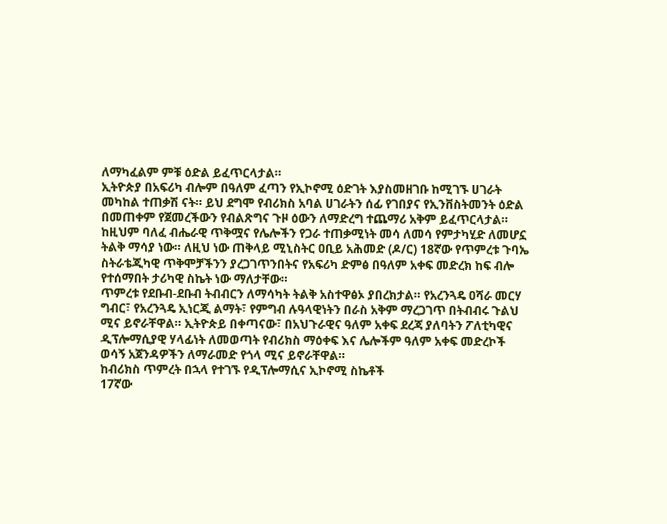ለማካፈልም ምቹ ዕድል ይፈጥርላታል።
ኢትዮጵያ በአፍሪካ ብሎም በዓለም ፈጣን የኢኮኖሚ ዕድገት እያስመዘገቡ ከሚገኙ ሀገራት መካከል ተጠቃሽ ናት። ይህ ደግሞ የብሪክስ አባል ሀገራትን ሰፊ የገበያና የኢንቨስትመንት ዕድል በመጠቀም የጀመረችውን የብልጽግና ጉዞ ዕውን ለማድረግ ተጨማሪ አቅም ይፈጥርላታል። ከዚህም ባለፈ ብሔራዊ ጥቅሟና የሌሎችን የጋራ ተጠቃሚነት መሳ ለመሳ የምታካሂድ ለመሆኗ ትልቅ ማሳያ ነው። ለዚህ ነው ጠቅላይ ሚኒስትር ዐቢይ አሕመድ (ዶ/ር) 18ኛው የጥምረቱ ጉባኤ ስትራቴጂካዊ ጥቅሞቻችንን ያረጋገጥንበትና የአፍሪካ ድምፅ በዓለም አቀፍ መድረክ ከፍ ብሎ የተሰማበት ታሪካዊ ስኬት ነው ማለታቸው።
ጥምረቱ የደቡብ-ደቡብ ትብብርን ለማሳካት ትልቅ አስተዋፅኦ ያበረክታል። የአረንጓዴ ዐሻራ መርሃ ግብር፣ የአረንጓዴ ኢነርጂ ልማት፣ የምግብ ሉዓላዊነትን በራስ አቅም ማረጋገጥ በትብብሩ ጉልህ ሚና ይኖራቸዋል። ኢትዮጵይ በቀጣናው፣ በአህጉራዊና ዓለም አቀፍ ደረጃ ያለባትን ፖለቲካዊና ዲፕሎማሲያዊ ሃላፊነት ለመወጣት የብሪክስ ማዕቀፍ እና ሌሎችም ዓለም አቀፍ መድረኮች ወሳኝ አጀንዳዎችን ለማራመድ የጎላ ሚና ይኖራቸዋል።
ከብሪክስ ጥምረት በኋላ የተገኙ የዲፕሎማሲና ኢኮኖሚ ስኬቶች
17ኛው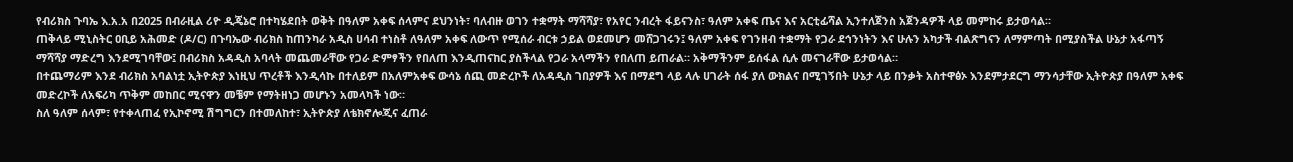የብሪክስ ጉባኤ እ.አ.አ በ2025 በብራዚል ሪዮ ዲጄኔሮ በተካሄደበት ወቅት በዓለም አቀፍ ሰላምና ደህንነት፣ ባለብዙ ወገን ተቋማት ማሻሻያ፣ የአየር ንብረት ፋይናንስ፣ ዓለም አቀፍ ጤና እና አርቲፊሻል ኢንተለጀንስ አጀንዳዎች ላይ መምከሩ ይታወሳል።
ጠቅላይ ሚኒስትር ዐቢይ አሕመድ (ዶ/ር) በጉባኤው ብሪክስ ከጠንካራ አዲስ ሀሳብ ተነስቶ ለዓለም አቀፍ ለውጥ የሚሰራ ብርቱ ኃይል ወደመሆን መሸጋገሩን፤ ዓለም አቀፍ የገንዘብ ተቋማት የጋራ ደኅንነትን እና ሁሉን አካታች ብልጽግናን ለማምጣት በሚያስችል ሁኔታ አፋጣኝ ማሻሻያ ማድረግ እንደሚገባቸው፤ በብሪክስ አዳዲስ አባላት መጨመራቸው የጋራ ድምፃችን የበለጠ እንዲጠናከር ያስችላል የጋራ አላማችን የበለጠ ይጠራል። አቅማችንም ይሰፋል ሲሉ መናገራቸው ይታወሳል።
በተጨማሪም እንደ ብሪክስ አባልነቷ ኢትዮጵያ እነዚህ ጥረቶች እንዲሳኩ በተለይም በአለምአቀፍ ውሳኔ ሰጪ መድረኮች ለአዳዲስ ገበያዎች እና በማደግ ላይ ላሉ ሀገራት ሰፋ ያለ ውክልና በሚገኝበት ሁኔታ ላይ በንቃት አስተዋፅኦ እንደምታደርግ ማንሳታቸው ኢትዮጵያ በዓለም አቀፍ መድረኮች ለአፍሪካ ጥቅም መከበር ሚናዋን መቼም የማትዘነጋ መሆኑን አመላካች ነው።
ስለ ዓለም ሰላም፣ የተቀላጠፈ የኢኮኖሚ ሽግግርን በተመለከተ፣ ኢትዮጵያ ለቴክኖሎጂና ፈጠራ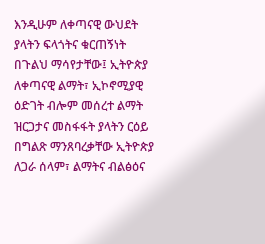እንዲሁም ለቀጣናዊ ውህደት ያላትን ፍላጎትና ቁርጠኝነት በጉልህ ማሳየታቸው፤ ኢትዮጵያ ለቀጣናዊ ልማት፣ ኢኮኖሚያዊ ዕድገት ብሎም መሰረተ ልማት ዝርጋታና መስፋፋት ያላትን ርዕይ በግልጽ ማንጸባረቃቸው ኢትዮጵያ ለጋራ ሰላም፣ ልማትና ብልፅዕና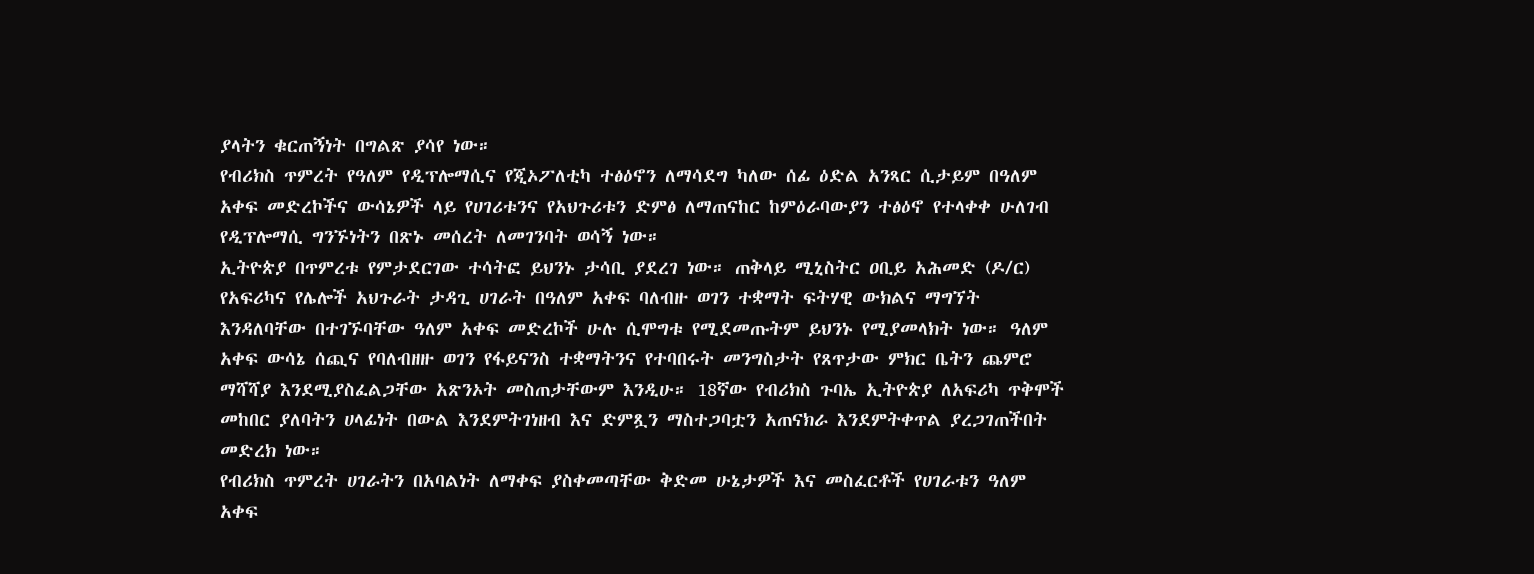ያላትን ቁርጠኝነት በግልጽ ያሳየ ነው።
የብሪክስ ጥምረት የዓለም የዲፕሎማሲና የጂኦፖለቲካ ተፅዕኖን ለማሳደግ ካለው ሰፊ ዕድል አንጻር ሲታይም በዓለም አቀፍ መድረኮችና ውሳኔዎች ላይ የሀገሪቱንና የአህጉሪቱን ድምፅ ለማጠናከር ከምዕራባውያን ተፅዕኖ የተላቀቀ ሁለገብ የዲፕሎማሲ ግንኙነትን በጽኑ መሰረት ለመገንባት ወሳኝ ነው።
ኢትዮጵያ በጥምረቱ የምታደርገው ተሳትፎ ይህንኑ ታሳቢ ያደረገ ነው። ጠቅላይ ሚኒስትር ዐቢይ አሕመድ (ዶ/ር) የአፍሪካና የሌሎች አህጉራት ታዳጊ ሀገራት በዓለም አቀፍ ባለብዙ ወገን ተቋማት ፍትሃዊ ውክልና ማግኘት እንዳለባቸው በተገኙባቸው ዓለም አቀፍ መድረኮች ሁሉ ሲሞግቱ የሚደመጡትም ይህንኑ የሚያመላክት ነው። ዓለም አቀፍ ውሳኔ ሰጪና የባለብዘዙ ወገን የፋይናንስ ተቋማትንና የተባበሩት መንግስታት የጸጥታው ምክር ቤትን ጨምሮ ማሻሻያ እንደሚያስፈልጋቸው አጽንኦት መስጠታቸውም እንዲሁ። 18ኛው የብሪክስ ጉባኤ ኢትዮጵያ ለአፍሪካ ጥቅሞች መከበር ያለባትን ሀላፊነት በውል እንደምትገነዘብ እና ድምጿን ማስተጋባቷን አጠናክራ እንደምትቀጥል ያረጋገጠችበት መድረክ ነው።
የብሪክስ ጥምረት ሀገራትን በአባልነት ለማቀፍ ያስቀመጣቸው ቅድመ ሁኔታዎች እና መስፈርቶች የሀገራቱን ዓለም አቀፍ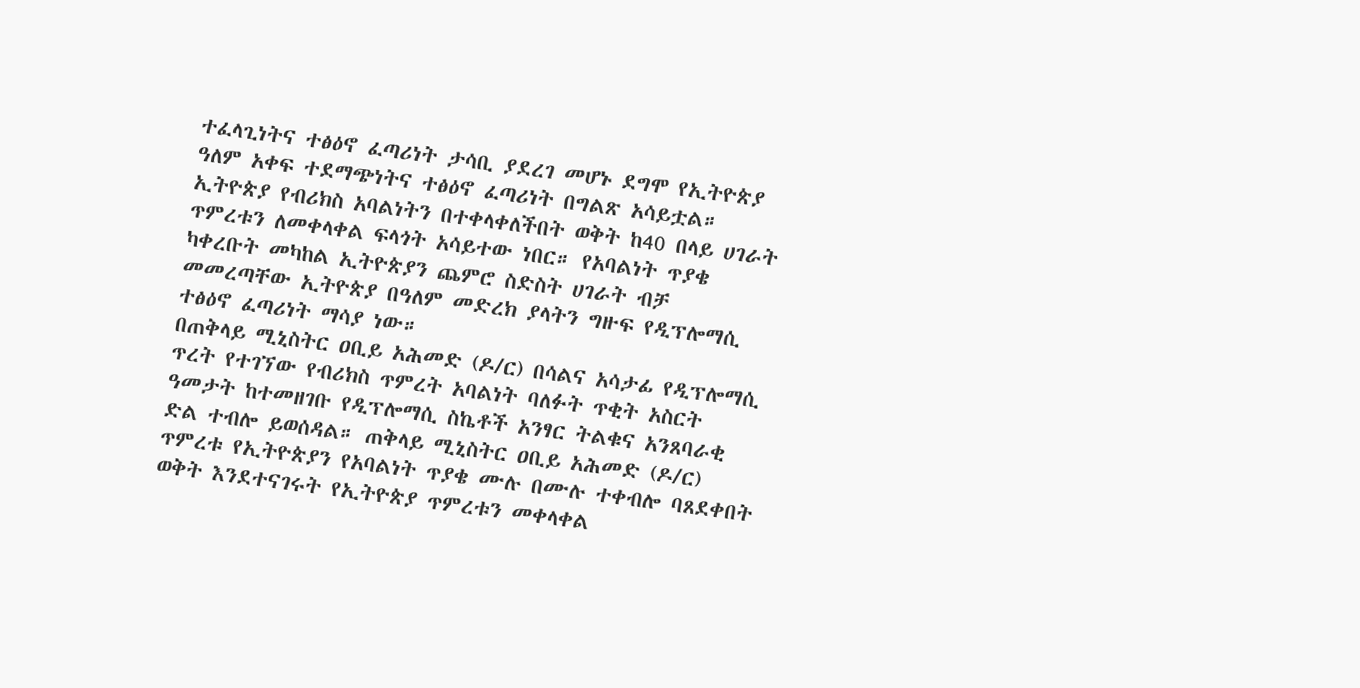ተፈላጊነትና ተፅዕኖ ፈጣሪነት ታሳቢ ያደረገ መሆኑ ደግሞ የኢትዮጵያ ዓለም አቀፍ ተደማጭነትና ተፅዕኖ ፈጣሪነት በግልጽ አሳይቷል። ኢትዮጵያ የብሪክስ አባልነትን በተቀላቀለችበት ወቅት ከ40 በላይ ሀገራት ጥምረቱን ለመቀላቀል ፍላጎት አሳይተው ነበር። የአባልነት ጥያቄ ካቀረቡት መካከል ኢትዮጵያን ጨምሮ ስድስት ሀገራት ብቻ መመረጣቸው ኢትዮጵያ በዓለም መድረክ ያላትን ግዙፍ የዲፕሎማሲ ተፅዕኖ ፈጣሪነት ማሳያ ነው።
በጠቅላይ ሚኒስትር ዐቢይ አሕመድ (ዶ/ር) በሳልና አሳታፊ የዲፕሎማሲ ጥረት የተገኘው የብሪክስ ጥምረት አባልነት ባለፉት ጥቂት አስርት ዓመታት ከተመዘገቡ የዲፕሎማሲ ስኬቶች አንፃር ትልቁና አንጸባራቂ ድል ተብሎ ይወሰዳል። ጠቅላይ ሚኒስትር ዐቢይ አሕመድ (ዶ/ር) ጥምረቱ የኢትዮጵያን የአባልነት ጥያቄ ሙሉ በሙሉ ተቀብሎ ባጸደቀበት ወቅት እንደተናገሩት የኢትዮጵያ ጥምረቱን መቀላቀል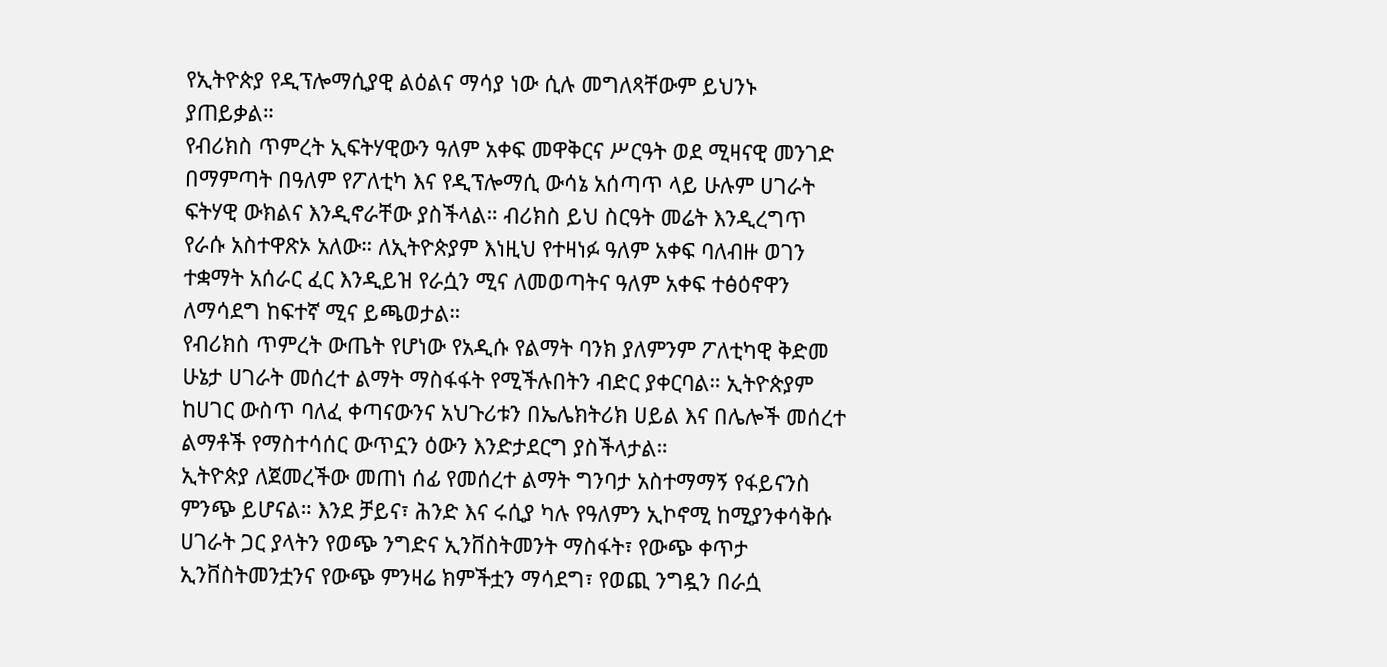የኢትዮጵያ የዲፕሎማሲያዊ ልዕልና ማሳያ ነው ሲሉ መግለጻቸውም ይህንኑ ያጠይቃል።
የብሪክስ ጥምረት ኢፍትሃዊውን ዓለም አቀፍ መዋቅርና ሥርዓት ወደ ሚዛናዊ መንገድ በማምጣት በዓለም የፖለቲካ እና የዲፕሎማሲ ውሳኔ አሰጣጥ ላይ ሁሉም ሀገራት ፍትሃዊ ውክልና እንዲኖራቸው ያስችላል። ብሪክስ ይህ ስርዓት መሬት እንዲረግጥ የራሱ አስተዋጽኦ አለው። ለኢትዮጵያም እነዚህ የተዛነፉ ዓለም አቀፍ ባለብዙ ወገን ተቋማት አሰራር ፈር እንዲይዝ የራሷን ሚና ለመወጣትና ዓለም አቀፍ ተፅዕኖዋን ለማሳደግ ከፍተኛ ሚና ይጫወታል።
የብሪክስ ጥምረት ውጤት የሆነው የአዲሱ የልማት ባንክ ያለምንም ፖለቲካዊ ቅድመ ሁኔታ ሀገራት መሰረተ ልማት ማስፋፋት የሚችሉበትን ብድር ያቀርባል። ኢትዮጵያም ከሀገር ውስጥ ባለፈ ቀጣናውንና አህጉሪቱን በኤሌክትሪክ ሀይል እና በሌሎች መሰረተ ልማቶች የማስተሳሰር ውጥኗን ዕውን እንድታደርግ ያስችላታል።
ኢትዮጵያ ለጀመረችው መጠነ ሰፊ የመሰረተ ልማት ግንባታ አስተማማኝ የፋይናንስ ምንጭ ይሆናል። እንደ ቻይና፣ ሕንድ እና ሩሲያ ካሉ የዓለምን ኢኮኖሚ ከሚያንቀሳቅሱ ሀገራት ጋር ያላትን የወጭ ንግድና ኢንቨስትመንት ማስፋት፣ የውጭ ቀጥታ ኢንቨስትመንቷንና የውጭ ምንዛሬ ክምችቷን ማሳደግ፣ የወጪ ንግዷን በራሷ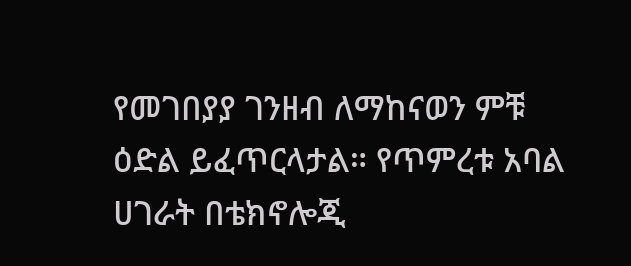የመገበያያ ገንዘብ ለማከናወን ምቹ ዕድል ይፈጥርላታል። የጥምረቱ አባል ሀገራት በቴክኖሎጂ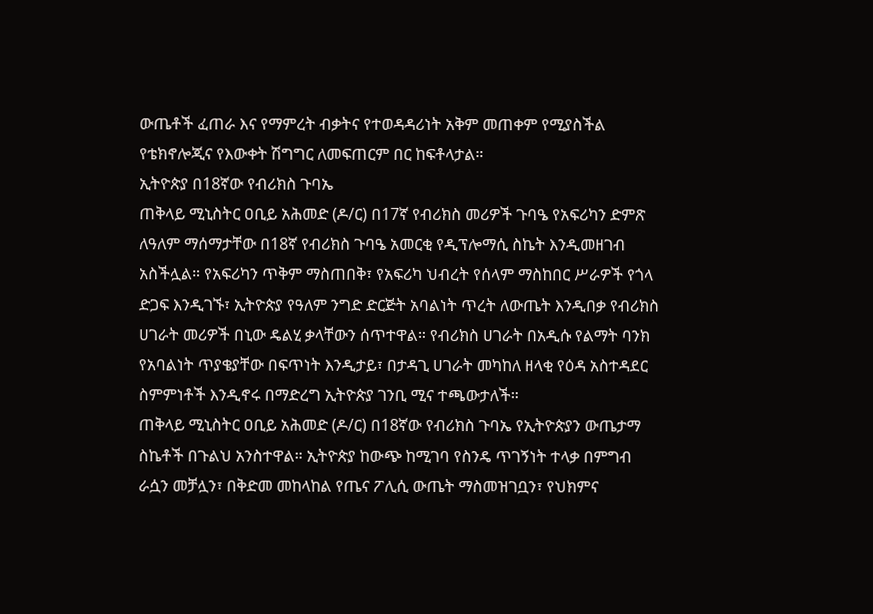ውጤቶች ፈጠራ እና የማምረት ብቃትና የተወዳዳሪነት አቅም መጠቀም የሚያስችል የቴክኖሎጂና የእውቀት ሽግግር ለመፍጠርም በር ከፍቶላታል።
ኢትዮጵያ በ18ኛው የብሪክስ ጉባኤ
ጠቅላይ ሚኒስትር ዐቢይ አሕመድ (ዶ/ር) በ17ኛ የብሪክስ መሪዎች ጉባዔ የአፍሪካን ድምጽ ለዓለም ማሰማታቸው በ18ኛ የብሪክስ ጉባዔ አመርቂ የዲፕሎማሲ ስኬት እንዲመዘገብ አስችሏል። የአፍሪካን ጥቅም ማስጠበቅ፣ የአፍሪካ ህብረት የሰላም ማስከበር ሥራዎች የጎላ ድጋፍ እንዲገኙ፣ ኢትዮጵያ የዓለም ንግድ ድርጅት አባልነት ጥረት ለውጤት እንዲበቃ የብሪክስ ሀገራት መሪዎች በኒው ዴልሂ ቃላቸውን ሰጥተዋል። የብሪክስ ሀገራት በአዲሱ የልማት ባንክ የአባልነት ጥያቄያቸው በፍጥነት እንዲታይ፣ በታዳጊ ሀገራት መካከለ ዘላቂ የዕዳ አስተዳደር ስምምነቶች እንዲኖሩ በማድረግ ኢትዮጵያ ገንቢ ሚና ተጫውታለች።
ጠቅላይ ሚኒስትር ዐቢይ አሕመድ (ዶ/ር) በ18ኛው የብሪክስ ጉባኤ የኢትዮጵያን ውጤታማ ስኬቶች በጉልህ አንስተዋል። ኢትዮጵያ ከውጭ ከሚገባ የስንዴ ጥገኝነት ተላቃ በምግብ ራሷን መቻሏን፣ በቅድመ መከላከል የጤና ፖሊሲ ውጤት ማስመዝገቧን፣ የህክምና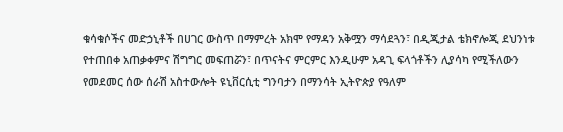ቁሳቁሶችና መድኃኒቶች በሀገር ውስጥ በማምረት አክሞ የማዳን አቅሟን ማሳደጓን፣ በዲጂታል ቴክኖሎጂ ደህንነቱ የተጠበቀ አጠቃቀምና ሽግግር መፍጠሯን፣ በጥናትና ምርምር እንዲሁም አዳጊ ፍላጎቶችን ሊያሳካ የሚችለውን የመደመር ሰው ሰራሽ አስተውሎት ዩኒቨርሲቲ ግንባታን በማንሳት ኢትዮጵያ የዓለም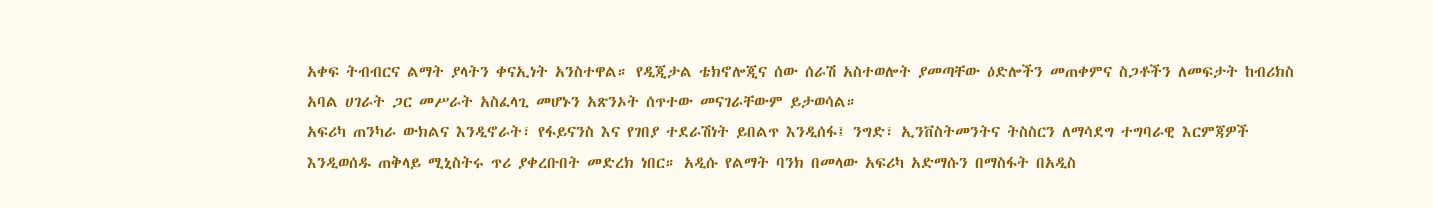አቀፍ ትብብርና ልማት ያላትን ቀናኢነት አንስተዋል። የዲጂታል ቴክኖሎጂና ሰው ሰራሽ አስተወሎት ያመጣቸው ዕድሎችን መጠቀምና ስጋቶችን ለመፍታት ከብሪክስ አባል ሀገራት ጋር መሥራት አስፈላጊ መሆኑን አጽንኦት ሰጥተው መናገራቸውም ይታወሳል።
አፍሪካ ጠንካራ ውክልና እንዲኖራት፣ የፋይናንስ እና የገበያ ተደራሽነት ይበልጥ እንዲሰፋ፤ ንግድ፣ ኢንቨስትመንትና ትስስርን ለማሳደግ ተግባራዊ እርምጃዎች እንዲወሰዱ ጠቅላይ ሚኒስትሩ ጥሪ ያቀረቡበት መድረክ ነበር። አዲሱ የልማት ባንክ በመላው አፍሪካ አድማሱን በማስፋት በአዲስ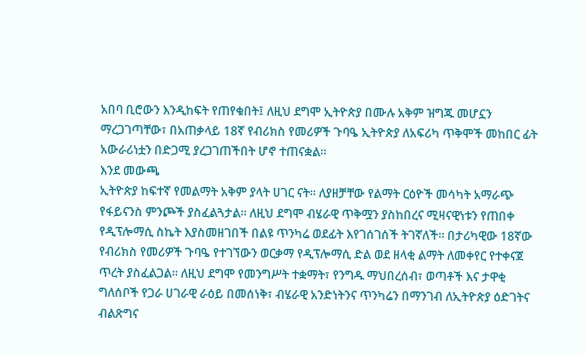አበባ ቢሮውን እንዲከፍት የጠየቁበት፤ ለዚህ ደግሞ ኢትዮጵያ በሙሉ አቅም ዝግጁ መሆኗን ማረጋገጣቸው፣ በአጠቃላይ 18ኛ የብሪክስ የመሪዎች ጉባዔ ኢትዮጵያ ለአፍሪካ ጥቅሞች መከበር ፊት አውራሪነቷን በድጋሚ ያረጋገጠችበት ሆኖ ተጠናቋል።
እንደ መውጫ
ኢትዮጵያ ከፍተኛ የመልማት አቅም ያላት ሀገር ናት። ለያዘቻቸው የልማት ርዕዮች መሳካት አማራጭ የፋይናንስ ምንጮች ያስፈልጓታል። ለዚህ ደግሞ ብሄራዊ ጥቅሟን ያስከበረና ሚዛናዊነቱን የጠበቀ የዲፕሎማሲ ስኬት እያስመዘገበች በልዩ ጥንካሬ ወደፊት እየገሰገሰች ትገኛለች። በታሪካዊው 18ኛው የብሪክስ የመሪዎች ጉባዔ የተገኘውን ወርቃማ የዲፕሎማሲ ድል ወደ ዘላቂ ልማት ለመቀየር የተቀናጀ ጥረት ያስፈልጋል። ለዚህ ደግሞ የመንግሥት ተቋማት፣ የንግዱ ማህበረሰብ፣ ወጣቶች እና ታዋቂ ግለሰቦች የጋራ ሀገራዊ ራዕይ በመሰነቅ፣ ብሄራዊ አንድነትንና ጥንካሬን በማንገብ ለኢትዮጵያ ዕድገትና ብልጽግና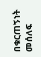በቁርጠኝነት መሰለፍ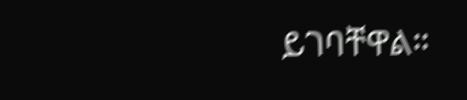ይገባቸዋል።